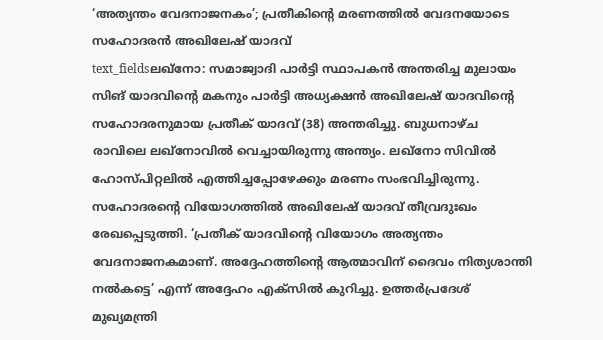‘അത്യന്തം വേദനാജനകം’; പ്രതീകിന്റെ മരണത്തിൽ വേദനയോടെ സഹോദരൻ അഖിലേഷ് യാദവ്
text_fieldsലഖ്നോ: സമാജ്വാദി പാർട്ടി സ്ഥാപകൻ അന്തരിച്ച മുലായം സിങ് യാദവിന്റെ മകനും പാർട്ടി അധ്യക്ഷൻ അഖിലേഷ് യാദവിന്റെ സഹോദരനുമായ പ്രതീക് യാദവ് (38) അന്തരിച്ചു. ബുധനാഴ്ച രാവിലെ ലഖ്നോവിൽ വെച്ചായിരുന്നു അന്ത്യം. ലഖ്നോ സിവിൽ ഹോസ്പിറ്റലിൽ എത്തിച്ചപ്പോഴേക്കും മരണം സംഭവിച്ചിരുന്നു.
സഹോദരന്റെ വിയോഗത്തിൽ അഖിലേഷ് യാദവ് തീവ്രദുഃഖം രേഖപ്പെടുത്തി. ‘പ്രതീക് യാദവിന്റെ വിയോഗം അത്യന്തം വേദനാജനകമാണ്. അദ്ദേഹത്തിന്റെ ആത്മാവിന് ദൈവം നിത്യശാന്തി നൽകട്ടെ’ എന്ന് അദ്ദേഹം എക്സിൽ കുറിച്ചു. ഉത്തർപ്രദേശ് മുഖ്യമന്ത്രി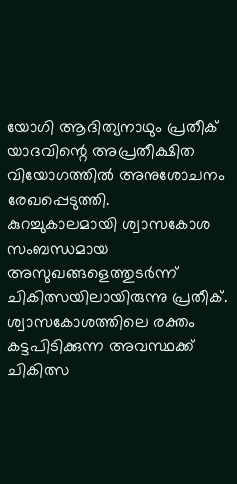യോഗി ആദിത്യനാഥും പ്രതീക് യാദവിന്റെ അപ്രതീക്ഷിത വിയോഗത്തിൽ അനുശോചനം രേഖപ്പെടുത്തി.
കുറച്ചുകാലമായി ശ്വാസകോശ സംബന്ധമായ അസുഖങ്ങളെത്തുടർന്ന് ചികിത്സയിലായിരുന്നു പ്രതീക്. ശ്വാസകോശത്തിലെ രക്തം കട്ടപിടിക്കുന്ന അവസ്ഥക്ക് ചികിത്സ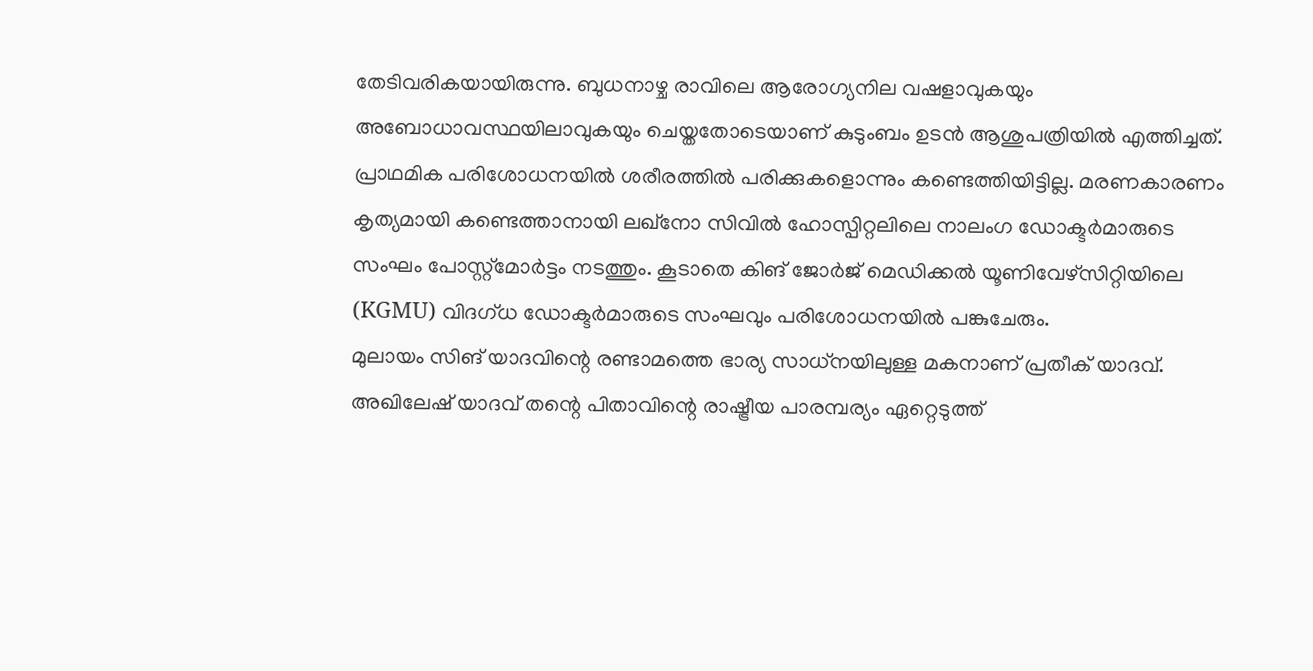തേടിവരികയായിരുന്നു. ബുധനാഴ്ച രാവിലെ ആരോഗ്യനില വഷളാവുകയും അബോധാവസ്ഥയിലാവുകയും ചെയ്തതോടെയാണ് കുടുംബം ഉടൻ ആശുപത്രിയിൽ എത്തിച്ചത്. പ്രാഥമിക പരിശോധനയിൽ ശരീരത്തിൽ പരിക്കുകളൊന്നും കണ്ടെത്തിയിട്ടില്ല. മരണകാരണം കൃത്യമായി കണ്ടെത്താനായി ലഖ്നോ സിവിൽ ഹോസ്പിറ്റലിലെ നാലംഗ ഡോക്ടർമാരുടെ സംഘം പോസ്റ്റ്മോർട്ടം നടത്തും. കൂടാതെ കിങ് ജോർജ് മെഡിക്കൽ യൂണിവേഴ്സിറ്റിയിലെ (KGMU) വിദഗ്ധ ഡോക്ടർമാരുടെ സംഘവും പരിശോധനയിൽ പങ്കുചേരും.
മുലായം സിങ് യാദവിന്റെ രണ്ടാമത്തെ ഭാര്യ സാധ്നയിലുള്ള മകനാണ് പ്രതീക് യാദവ്. അഖിലേഷ് യാദവ് തന്റെ പിതാവിന്റെ രാഷ്ട്രീയ പാരമ്പര്യം ഏറ്റെടുത്ത്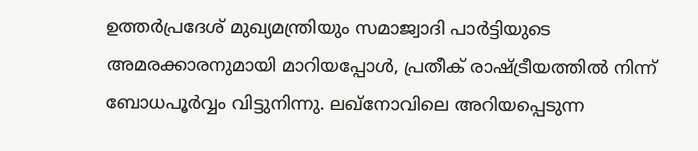ഉത്തർപ്രദേശ് മുഖ്യമന്ത്രിയും സമാജ്വാദി പാർട്ടിയുടെ അമരക്കാരനുമായി മാറിയപ്പോൾ, പ്രതീക് രാഷ്ട്രീയത്തിൽ നിന്ന് ബോധപൂർവ്വം വിട്ടുനിന്നു. ലഖ്നോവിലെ അറിയപ്പെടുന്ന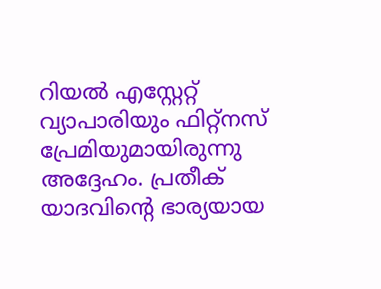റിയൽ എസ്റ്റേറ്റ് വ്യാപാരിയും ഫിറ്റ്നസ് പ്രേമിയുമായിരുന്നു അദ്ദേഹം. പ്രതീക് യാദവിന്റെ ഭാര്യയായ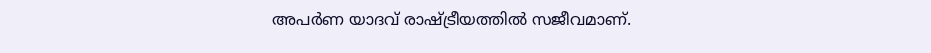അപർണ യാദവ് രാഷ്ട്രീയത്തിൽ സജീവമാണ്.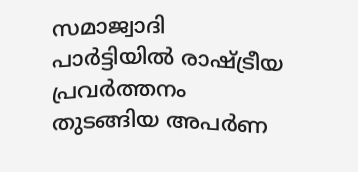സമാജ്വാദി പാർട്ടിയിൽ രാഷ്ട്രീയ പ്രവർത്തനം തുടങ്ങിയ അപർണ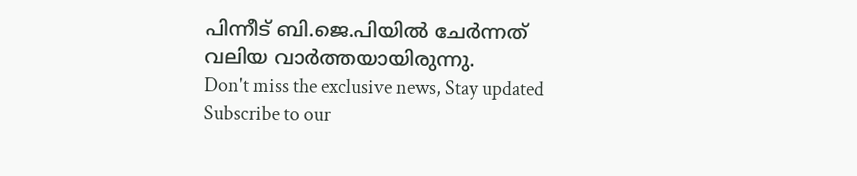പിന്നീട് ബി.ജെ.പിയിൽ ചേർന്നത് വലിയ വാർത്തയായിരുന്നു.
Don't miss the exclusive news, Stay updated
Subscribe to our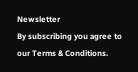Newsletter
By subscribing you agree to our Terms & Conditions.